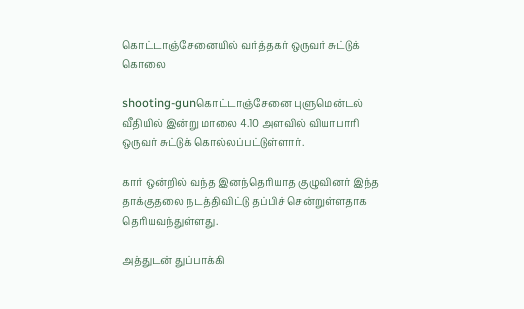கொட்டாஞ்சேனையில் வர்த்தகர் ஒருவர் சுட்டுக் கொலை

shooting-gunகொட்டாஞ்சேனை புளுமென்டல் வீதியில் இன்று மாலை 4.10 அளவில் வியாபாரி ஒருவர் சுட்டுக் கொல்லப்பட்டுள்ளார்.

கார் ஒன்றில் வந்த இனந்தெரியாத குழுவினர் இந்த தாக்குதலை நடத்திவிட்டு தப்பிச் சென்றுள்ளதாக தெரியவந்துள்ளது.

அத்துடன் துப்பாக்கி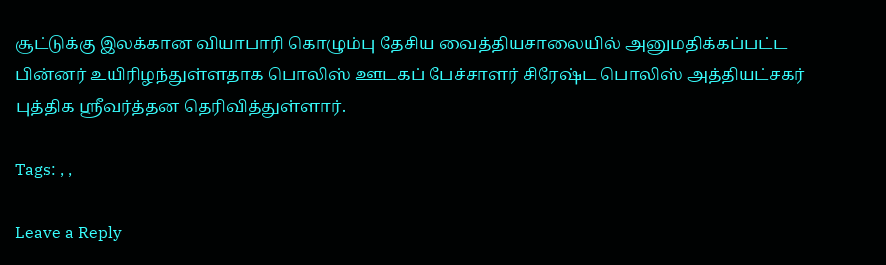சூட்டுக்கு இலக்கான வியாபாரி கொழும்பு தேசிய வைத்தியசாலையில் அனுமதிக்கப்பட்ட பின்னர் உயிரிழந்துள்ளதாக பொலிஸ் ஊடகப் பேச்சாளர் சிரேஷ்ட பொலிஸ் அத்தியட்சகர் புத்திக ஶ்ரீவர்த்தன தெரிவித்துள்ளார்.

Tags: , ,

Leave a Reply